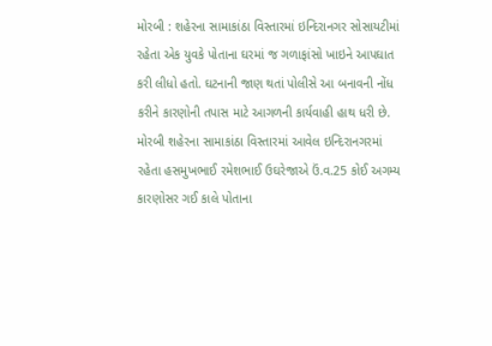મોરબી : શહેરના સામાકાંઠા વિસ્તારમાં ઇન્દિરાનગર સોસાયટીમાં રહેતા એક યુવકે પોતાના ઘરમાં જ ગળાફાંસો ખાઇને આપઘાત કરી લીધો હતો. ઘટનાની જાણ થતાં પોલીસે આ બનાવની નોંધ કરીને કારણોની તપાસ માટે આગળની કાર્યવાહી હાથ ધરી છે. મોરબી શહેરના સામાકાંઠા વિસ્તારમાં આવેલ ઇન્દિરાનગરમાં રહેતા હસમુખભાઈ રમેશભાઈ ઉઘરેજાએ ઉં.વ.25 કોઈ અગમ્ય કારણોસર ગઈ કાલે પોતાના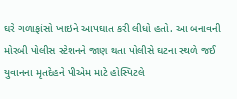ઘરે ગળાફાંસો ખાઇને આપઘાત કરી લીધો હતો. આ બનાવની મોરબી પોલીસ સ્ટેશનને જાણ થતા પોલીસે ઘટના સ્થળે જઈ યુવાનના મૃતદેહને પીએમ માટે હોસ્પિટલે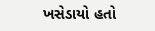ખસેડાયો હતો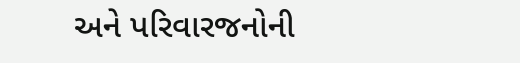અને પરિવારજનોની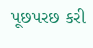પૂછપરછ કરી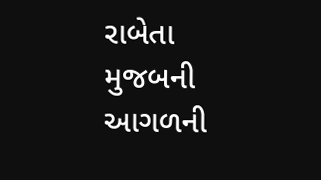રાબેતા મુજબની આગળની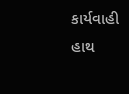કાર્યવાહી હાથ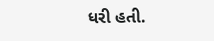ધરી હતી.